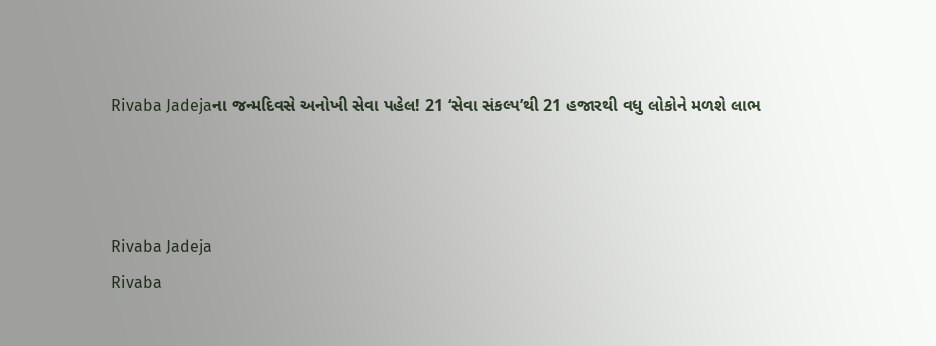Rivaba Jadejaના જન્મદિવસે અનોખી સેવા પહેલ! 21 ‘સેવા સંકલ્પ’થી 21 હજારથી વધુ લોકોને મળશે લાભ



Rivaba Jadeja
Rivaba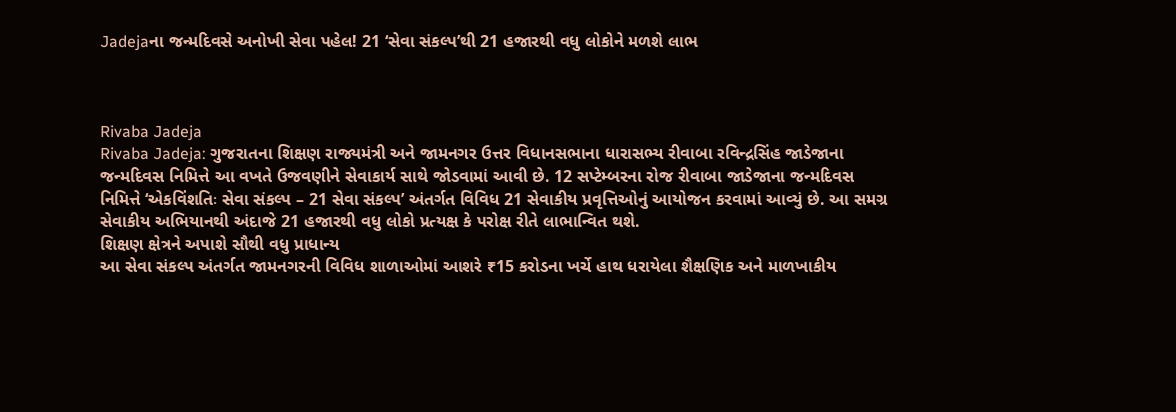Jadejaના જન્મદિવસે અનોખી સેવા પહેલ! 21 ‘સેવા સંકલ્પ’થી 21 હજારથી વધુ લોકોને મળશે લાભ



Rivaba Jadeja
Rivaba Jadeja: ગુજરાતના શિક્ષણ રાજ્યમંત્રી અને જામનગર ઉત્તર વિધાનસભાના ધારાસભ્ય રીવાબા રવિન્દ્રસિંહ જાડેજાના જન્મદિવસ નિમિત્તે આ વખતે ઉજવણીને સેવાકાર્ય સાથે જોડવામાં આવી છે. 12 સપ્ટેમ્બરના રોજ રીવાબા જાડેજાના જન્મદિવસ નિમિત્તે ‘એકવિંશતિઃ સેવા સંકલ્પ – 21 સેવા સંકલ્પ’ અંતર્ગત વિવિધ 21 સેવાકીય પ્રવૃત્તિઓનું આયોજન કરવામાં આવ્યું છે. આ સમગ્ર સેવાકીય અભિયાનથી અંદાજે 21 હજારથી વધુ લોકો પ્રત્યક્ષ કે પરોક્ષ રીતે લાભાન્વિત થશે.
શિક્ષણ ક્ષેત્રને અપાશે સૌથી વધુ પ્રાધાન્ય
આ સેવા સંકલ્પ અંતર્ગત જામનગરની વિવિધ શાળાઓમાં આશરે ₹15 કરોડના ખર્ચે હાથ ધરાયેલા શૈક્ષણિક અને માળખાકીય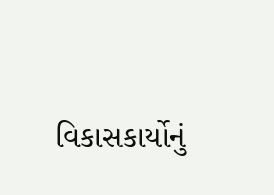વિકાસકાર્યોનું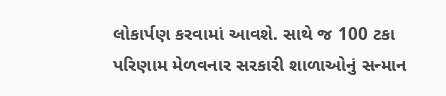લોકાર્પણ કરવામાં આવશે. સાથે જ 100 ટકા પરિણામ મેળવનાર સરકારી શાળાઓનું સન્માન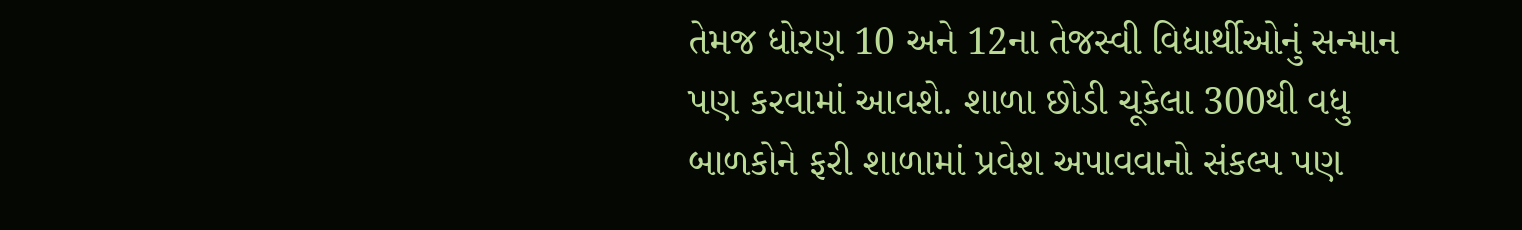તેમજ ધોરણ 10 અને 12ના તેજસ્વી વિદ્યાર્થીઓનું સન્માન પણ કરવામાં આવશે. શાળા છોડી ચૂકેલા 300થી વધુ બાળકોને ફરી શાળામાં પ્રવેશ અપાવવાનો સંકલ્પ પણ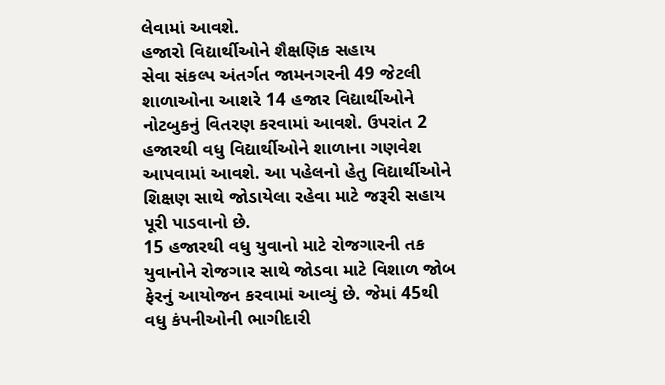લેવામાં આવશે.
હજારો વિદ્યાર્થીઓને શૈક્ષણિક સહાય
સેવા સંકલ્પ અંતર્ગત જામનગરની 49 જેટલી શાળાઓના આશરે 14 હજાર વિદ્યાર્થીઓને નોટબુકનું વિતરણ કરવામાં આવશે. ઉપરાંત 2 હજારથી વધુ વિદ્યાર્થીઓને શાળાના ગણવેશ આપવામાં આવશે. આ પહેલનો હેતુ વિદ્યાર્થીઓને શિક્ષણ સાથે જોડાયેલા રહેવા માટે જરૂરી સહાય પૂરી પાડવાનો છે.
15 હજારથી વધુ યુવાનો માટે રોજગારની તક
યુવાનોને રોજગાર સાથે જોડવા માટે વિશાળ જોબ ફેરનું આયોજન કરવામાં આવ્યું છે. જેમાં 45થી વધુ કંપનીઓની ભાગીદારી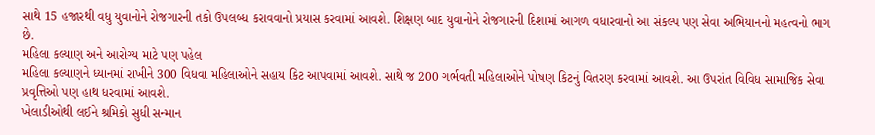સાથે 15 હજારથી વધુ યુવાનોને રોજગારની તકો ઉપલબ્ધ કરાવવાનો પ્રયાસ કરવામાં આવશે. શિક્ષણ બાદ યુવાનોને રોજગારની દિશામાં આગળ વધારવાનો આ સંકલ્પ પણ સેવા અભિયાનનો મહત્વનો ભાગ છે.
મહિલા કલ્યાણ અને આરોગ્ય માટે પણ પહેલ
મહિલા કલ્યાણને ધ્યાનમાં રાખીને 300 વિધવા મહિલાઓને સહાય કિટ આપવામાં આવશે. સાથે જ 200 ગર્ભવતી મહિલાઓને પોષણ કિટનું વિતરણ કરવામાં આવશે. આ ઉપરાંત વિવિધ સામાજિક સેવા પ્રવૃત્તિઓ પણ હાથ ધરવામાં આવશે.
ખેલાડીઓથી લઈને શ્રમિકો સુધી સન્માન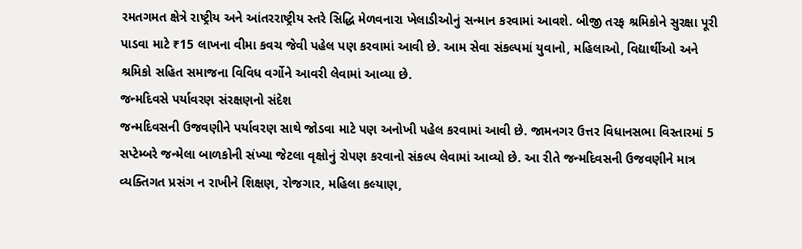રમતગમત ક્ષેત્રે રાષ્ટ્રીય અને આંતરરાષ્ટ્રીય સ્તરે સિદ્ધિ મેળવનારા ખેલાડીઓનું સન્માન કરવામાં આવશે. બીજી તરફ શ્રમિકોને સુરક્ષા પૂરી પાડવા માટે ₹15 લાખના વીમા કવચ જેવી પહેલ પણ કરવામાં આવી છે. આમ સેવા સંકલ્પમાં યુવાનો, મહિલાઓ, વિદ્યાર્થીઓ અને શ્રમિકો સહિત સમાજના વિવિધ વર્ગોને આવરી લેવામાં આવ્યા છે.
જન્મદિવસે પર્યાવરણ સંરક્ષણનો સંદેશ
જન્મદિવસની ઉજવણીને પર્યાવરણ સાથે જોડવા માટે પણ અનોખી પહેલ કરવામાં આવી છે. જામનગર ઉત્તર વિધાનસભા વિસ્તારમાં 5 સપ્ટેમ્બરે જન્મેલા બાળકોની સંખ્યા જેટલા વૃક્ષોનું રોપણ કરવાનો સંકલ્પ લેવામાં આવ્યો છે. આ રીતે જન્મદિવસની ઉજવણીને માત્ર વ્યક્તિગત પ્રસંગ ન રાખીને શિક્ષણ, રોજગાર, મહિલા કલ્યાણ,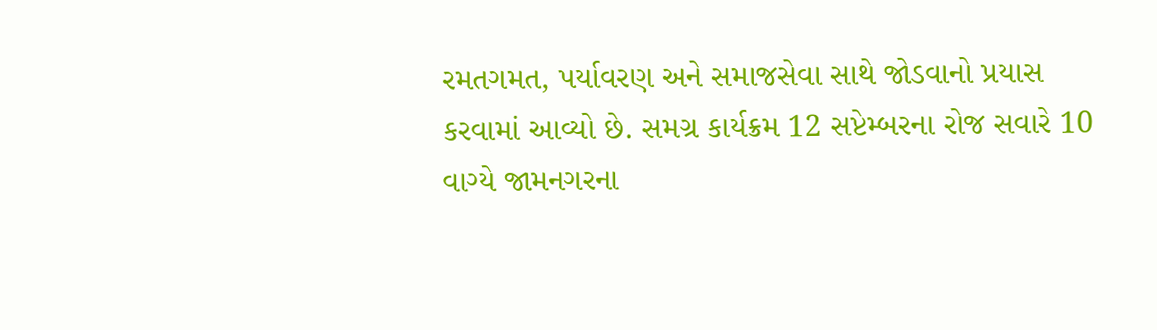રમતગમત, પર્યાવરણ અને સમાજસેવા સાથે જોડવાનો પ્રયાસ કરવામાં આવ્યો છે. સમગ્ર કાર્યક્રમ 12 સપ્ટેમ્બરના રોજ સવારે 10 વાગ્યે જામનગરના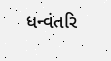ધન્વંતરિ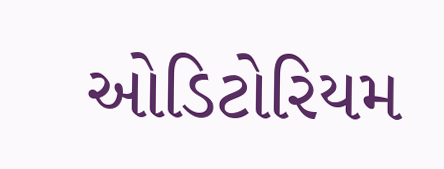ઓડિટોરિયમ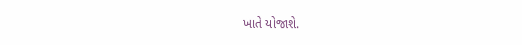ખાતે યોજાશે.